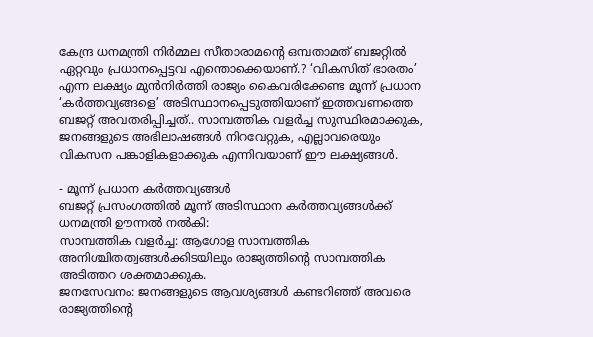കേന്ദ്ര ധനമന്ത്രി നിർമ്മല സീതാരാമന്റെ ഒമ്പതാമത് ബജറ്റിൽ ഏറ്റവും പ്രധാനപ്പെട്ടവ എന്തൊക്കെയാണ്.? ‘വികസിത് ഭാരതം’ എന്ന ലക്ഷ്യം മുൻനിർത്തി രാജ്യം കൈവരിക്കേണ്ട മൂന്ന് പ്രധാന ‘കർത്തവ്യങ്ങളെ’ അടിസ്ഥാനപ്പെടുത്തിയാണ് ഇത്തവണത്തെ ബജറ്റ് അവതരിപ്പിച്ചത്.. സാമ്പത്തിക വളർച്ച സുസ്ഥിരമാക്കുക, ജനങ്ങളുടെ അഭിലാഷങ്ങൾ നിറവേറ്റുക, എല്ലാവരെയും വികസന പങ്കാളികളാക്കുക എന്നിവയാണ് ഈ ലക്ഷ്യങ്ങൾ.

- മൂന്ന് പ്രധാന കർത്തവ്യങ്ങൾ
ബജറ്റ് പ്രസംഗത്തിൽ മൂന്ന് അടിസ്ഥാന കർത്തവ്യങ്ങൾക്ക് ധനമന്ത്രി ഊന്നൽ നൽകി:
സാമ്പത്തിക വളർച്ച: ആഗോള സാമ്പത്തിക അനിശ്ചിതത്വങ്ങൾക്കിടയിലും രാജ്യത്തിന്റെ സാമ്പത്തിക അടിത്തറ ശക്തമാക്കുക.
ജനസേവനം: ജനങ്ങളുടെ ആവശ്യങ്ങൾ കണ്ടറിഞ്ഞ് അവരെ രാജ്യത്തിന്റെ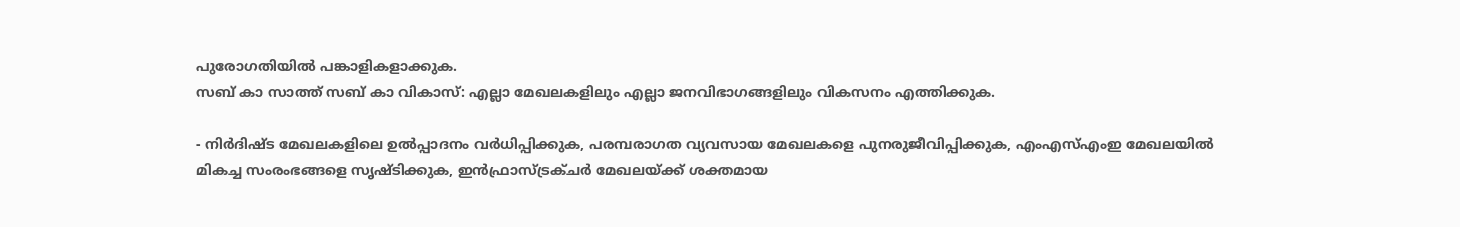പുരോഗതിയിൽ പങ്കാളികളാക്കുക.
സബ് കാ സാത്ത് സബ് കാ വികാസ്: എല്ലാ മേഖലകളിലും എല്ലാ ജനവിഭാഗങ്ങളിലും വികസനം എത്തിക്കുക.

- നിർദിഷ്ട മേഖലകളിലെ ഉൽപ്പാദനം വർധിപ്പിക്കുക, പരമ്പരാഗത വ്യവസായ മേഖലകളെ പുനരുജീവിപ്പിക്കുക, എംഎസ്എംഇ മേഖലയിൽ മികച്ച സംരംഭങ്ങളെ സൃഷ്ടിക്കുക, ഇൻഫ്രാസ്ട്രക്ചർ മേഖലയ്ക്ക് ശക്തമായ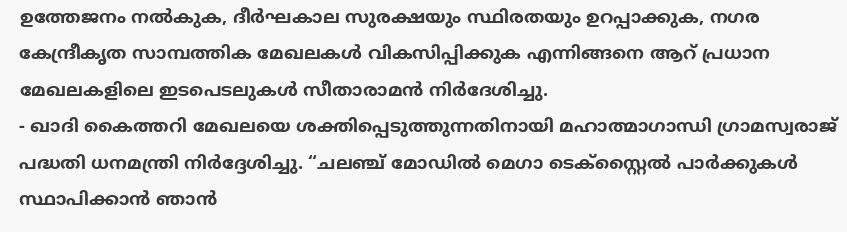ഉത്തേജനം നൽകുക, ദീർഘകാല സുരക്ഷയും സ്ഥിരതയും ഉറപ്പാക്കുക, നഗര കേന്ദ്രീകൃത സാമ്പത്തിക മേഖലകൾ വികസിപ്പിക്കുക എന്നിങ്ങനെ ആറ് പ്രധാന മേഖലകളിലെ ഇടപെടലുകൾ സീതാരാമൻ നിർദേശിച്ചു.
- ഖാദി കൈത്തറി മേഖലയെ ശക്തിപ്പെടുത്തുന്നതിനായി മഹാത്മാഗാന്ധി ഗ്രാമസ്വരാജ് പദ്ധതി ധനമന്ത്രി നിർദ്ദേശിച്ചു. “ചലഞ്ച് മോഡിൽ മെഗാ ടെക്സ്റ്റൈൽ പാർക്കുകൾ സ്ഥാപിക്കാൻ ഞാൻ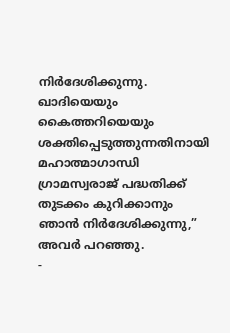നിർദേശിക്കുന്നു. ഖാദിയെയും കൈത്തറിയെയും ശക്തിപ്പെടുത്തുന്നതിനായി മഹാത്മാഗാന്ധി ഗ്രാമസ്വരാജ് പദ്ധതിക്ക് തുടക്കം കുറിക്കാനും ഞാൻ നിർദേശിക്കുന്നു,” അവർ പറഞ്ഞു.
-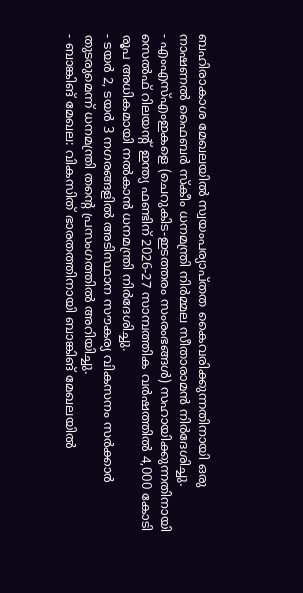ബഹിരാകാശ മേഖലയിൽ സ്വയംപര്യാപ്തത കൈവരിക്കുന്നതിനായി ഒരു നാഷണൽ ഫൈബർ സ്കീം ധനമന്ത്രി നിർമ്മല സീതാരാമൻ നിർദേശിച്ചു.
- എംഎസ്എംഇകളെ (ചെറുകിട-ഇടത്തരം സംരംഭങ്ങൾ) സഹായിക്കുന്നതിനായി സെൽഫ് റിലയന്റ് ഇന്ത്യ ഫണ്ടിന് 2026-27 സാമ്പത്തിക വർഷത്തിൽ 4,000 കോടി രൂപ അധികമായി നൽകാൻ ധനമന്ത്രി നിർദേശിച്ചു.
- ടയർ 2, ടയർ 3 നഗരങ്ങളിൽ അടിസ്ഥാന സൗകര്യ വികസനം സർക്കാർ തുടരുമെന്ന് ധനമന്ത്രി തന്റെ പ്രസംഗത്തിൽ അറിയിച്ചു.
- ബാങ്കിങ് മേഖല: വികസിത് ഭാരതത്തിനായി ബാങ്കിങ് മേഖലയിൽ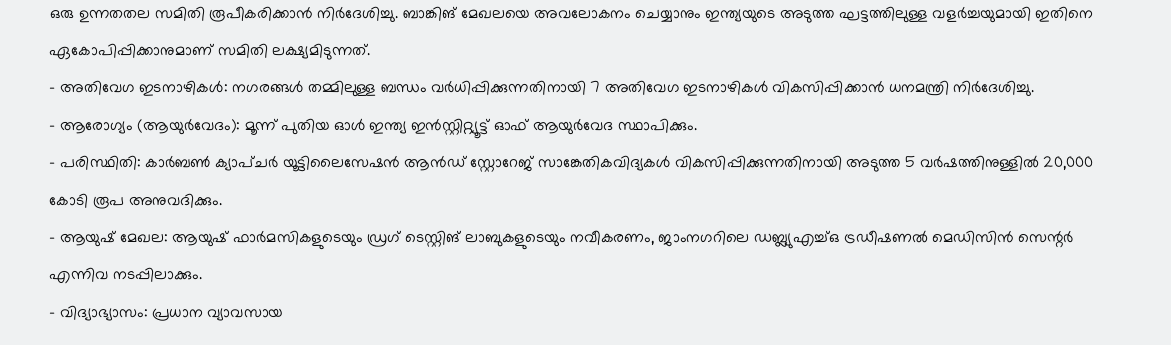ഒരു ഉന്നതതല സമിതി രൂപീകരിക്കാൻ നിർദേശിച്ചു. ബാങ്കിങ് മേഖലയെ അവലോകനം ചെയ്യാനും ഇന്ത്യയുടെ അടുത്ത ഘട്ടത്തിലുള്ള വളർച്ചയുമായി ഇതിനെ ഏകോപിപ്പിക്കാനുമാണ് സമിതി ലക്ഷ്യമിടുന്നത്.
- അതിവേഗ ഇടനാഴികൾ: നഗരങ്ങൾ തമ്മിലുള്ള ബന്ധം വർധിപ്പിക്കുന്നതിനായി 7 അതിവേഗ ഇടനാഴികൾ വികസിപ്പിക്കാൻ ധനമന്ത്രി നിർദേശിച്ചു.
- ആരോഗ്യം (ആയുർവേദം): മൂന്ന് പുതിയ ഓൾ ഇന്ത്യ ഇൻസ്റ്റിറ്റ്യൂട്ട് ഓഫ് ആയുർവേദ സ്ഥാപിക്കും.
- പരിസ്ഥിതി: കാർബൺ ക്യാപ്ചർ യൂട്ടിലൈസേഷൻ ആൻഡ് സ്റ്റോറേജ് സാങ്കേതികവിദ്യകൾ വികസിപ്പിക്കുന്നതിനായി അടുത്ത 5 വർഷത്തിനുള്ളിൽ 20,000 കോടി രൂപ അനുവദിക്കും.
- ആയുഷ് മേഖല: ആയുഷ് ഫാർമസികളുടെയും ഡ്രഗ് ടെസ്റ്റിങ് ലാബുകളുടെയും നവീകരണം, ജാംനഗറിലെ ഡബ്ല്യുഎച്ച്ഒ ട്രഡീഷണൽ മെഡിസിൻ സെന്റർ എന്നിവ നടപ്പിലാക്കും.
- വിദ്യാഭ്യാസം: പ്രധാന വ്യാവസായ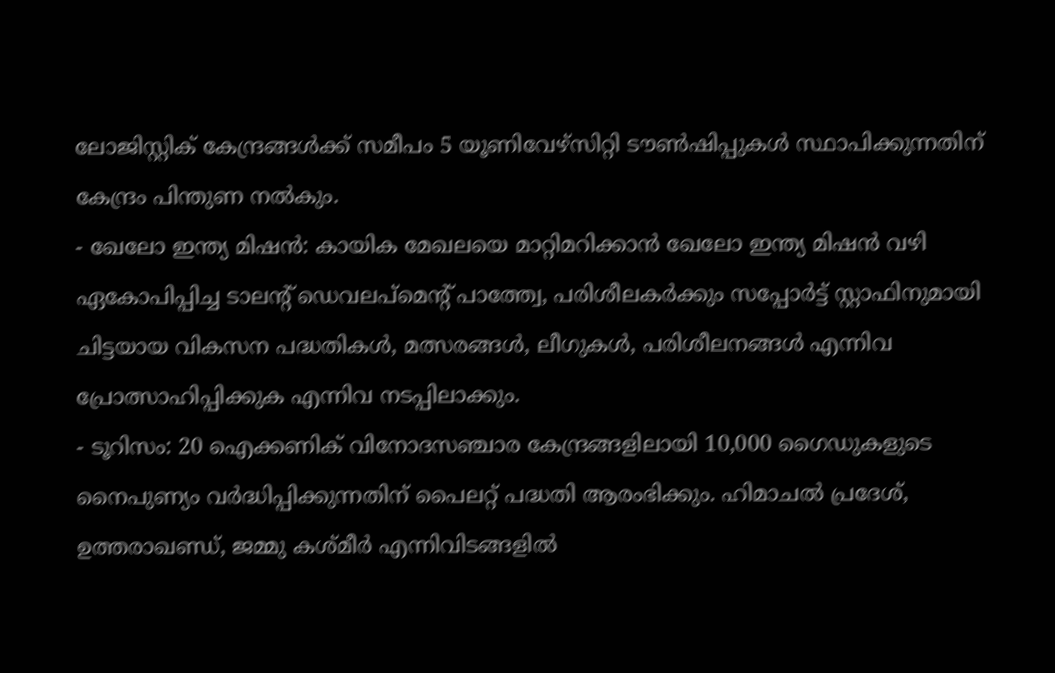ലോജിസ്റ്റിക് കേന്ദ്രങ്ങൾക്ക് സമീപം 5 യൂണിവേഴ്സിറ്റി ടൗൺഷിപ്പുകൾ സ്ഥാപിക്കുന്നതിന് കേന്ദ്രം പിന്തുണ നൽകും.
- ഖേലോ ഇന്ത്യ മിഷൻ: കായിക മേഖലയെ മാറ്റിമറിക്കാൻ ഖേലോ ഇന്ത്യ മിഷൻ വഴി ഏകോപിപ്പിച്ച ടാലന്റ് ഡെവലപ്മെന്റ് പാത്ത്വേ, പരിശീലകർക്കും സപ്പോർട്ട് സ്റ്റാഫിനുമായി ചിട്ടയായ വികസന പദ്ധതികൾ, മത്സരങ്ങൾ, ലീഗുകൾ, പരിശീലനങ്ങൾ എന്നിവ പ്രോത്സാഹിപ്പിക്കുക എന്നിവ നടപ്പിലാക്കും.
- ടൂറിസം: 20 ഐക്കണിക് വിനോദസഞ്ചാര കേന്ദ്രങ്ങളിലായി 10,000 ഗൈഡുകളുടെ നൈപുണ്യം വർദ്ധിപ്പിക്കുന്നതിന് പൈലറ്റ് പദ്ധതി ആരംഭിക്കും. ഹിമാചൽ പ്രദേശ്, ഉത്തരാഖണ്ഡ്, ജമ്മു കശ്മീർ എന്നിവിടങ്ങളിൽ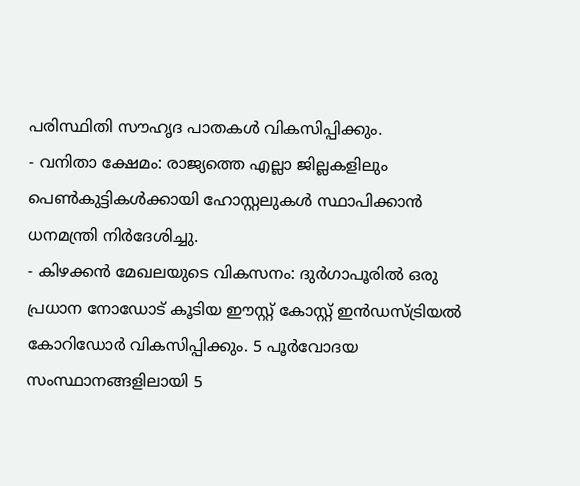പരിസ്ഥിതി സൗഹൃദ പാതകൾ വികസിപ്പിക്കും.
- വനിതാ ക്ഷേമം: രാജ്യത്തെ എല്ലാ ജില്ലകളിലും പെൺകുട്ടികൾക്കായി ഹോസ്റ്റലുകൾ സ്ഥാപിക്കാൻ ധനമന്ത്രി നിർദേശിച്ചു.
- കിഴക്കൻ മേഖലയുടെ വികസനം: ദുർഗാപൂരിൽ ഒരു പ്രധാന നോഡോട് കൂടിയ ഈസ്റ്റ് കോസ്റ്റ് ഇൻഡസ്ട്രിയൽ കോറിഡോർ വികസിപ്പിക്കും. 5 പൂർവോദയ സംസ്ഥാനങ്ങളിലായി 5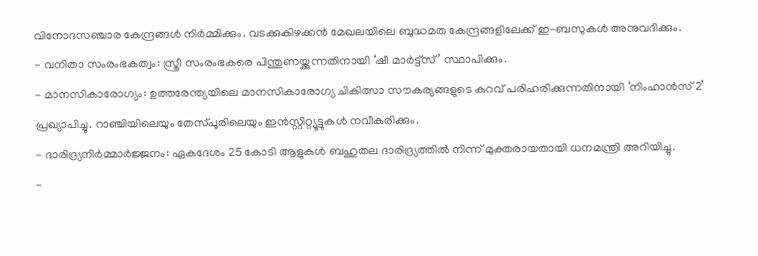വിനോദസഞ്ചാര കേന്ദ്രങ്ങൾ നിർമ്മിക്കും. വടക്കുകിഴക്കൻ മേഖലയിലെ ബുദ്ധമത കേന്ദ്രങ്ങളിലേക്ക് ഇ-ബസുകൾ അനുവദിക്കും.
- വനിതാ സംരംഭകത്വം: സ്ത്രീ സംരംഭകരെ പിന്തുണയ്ക്കുന്നതിനായി ‘ഷീ മാർട്ട്സ്’ സ്ഥാപിക്കും.
- മാനസികാരോഗ്യം: ഉത്തരേന്ത്യയിലെ മാനസികാരോഗ്യ ചികിത്സാ സൗകര്യങ്ങളുടെ കുറവ് പരിഹരിക്കുന്നതിനായി ‘നിംഹാൻസ് 2’ പ്രഖ്യാപിച്ചു. റാഞ്ചിയിലെയും തേസ്പൂരിലെയും ഇൻസ്റ്റിറ്റ്യൂട്ടുകൾ നവീകരിക്കും.
- ദാരിദ്ര്യനിർമ്മാർജ്ജനം: ഏകദേശം 25 കോടി ആളുകൾ ബഹുതല ദാരിദ്ര്യത്തിൽ നിന്ന് മുക്തരായതായി ധനമന്ത്രി അറിയിച്ചു.
-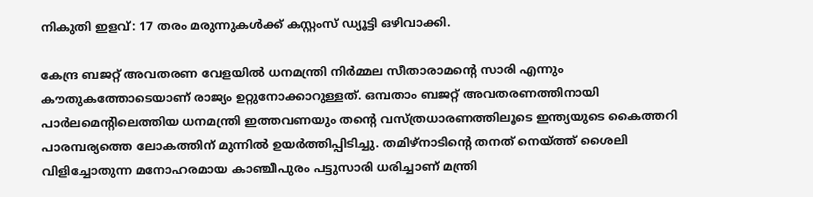നികുതി ഇളവ്: 17 തരം മരുന്നുകൾക്ക് കസ്റ്റംസ് ഡ്യൂട്ടി ഒഴിവാക്കി.

കേന്ദ്ര ബജറ്റ് അവതരണ വേളയിൽ ധനമന്ത്രി നിർമ്മല സീതാരാമന്റെ സാരി എന്നും കൗതുകത്തോടെയാണ് രാജ്യം ഉറ്റുനോക്കാറുള്ളത്. ഒമ്പതാം ബജറ്റ് അവതരണത്തിനായി പാർലമെന്റിലെത്തിയ ധനമന്ത്രി ഇത്തവണയും തന്റെ വസ്ത്രധാരണത്തിലൂടെ ഇന്ത്യയുടെ കൈത്തറി പാരമ്പര്യത്തെ ലോകത്തിന് മുന്നിൽ ഉയർത്തിപ്പിടിച്ചു. തമിഴ്നാടിന്റെ തനത് നെയ്ത്ത് ശൈലി വിളിച്ചോതുന്ന മനോഹരമായ കാഞ്ചീപുരം പട്ടുസാരി ധരിച്ചാണ് മന്ത്രി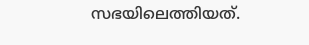സഭയിലെത്തിയത്.